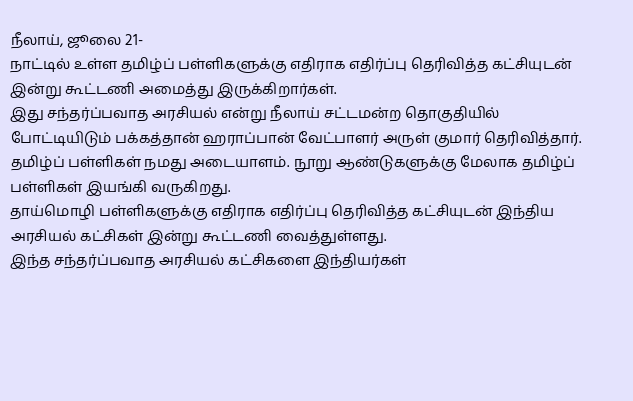நீலாய், ஜூலை 21-
நாட்டில் உள்ள தமிழ்ப் பள்ளிகளுக்கு எதிராக எதிர்ப்பு தெரிவித்த கட்சியுடன் இன்று கூட்டணி அமைத்து இருக்கிறார்கள்.
இது சந்தர்ப்பவாத அரசியல் என்று நீலாய் சட்டமன்ற தொகுதியில் போட்டியிடும் பக்கத்தான் ஹராப்பான் வேட்பாளர் அருள் குமார் தெரிவித்தார்.
தமிழ்ப் பள்ளிகள் நமது அடையாளம். நூறு ஆண்டுகளுக்கு மேலாக தமிழ்ப் பள்ளிகள் இயங்கி வருகிறது.
தாய்மொழி பள்ளிகளுக்கு எதிராக எதிர்ப்பு தெரிவித்த கட்சியுடன் இந்திய அரசியல் கட்சிகள் இன்று கூட்டணி வைத்துள்ளது.
இந்த சந்தர்ப்பவாத அரசியல் கட்சிகளை இந்தியர்கள்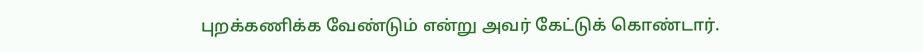புறக்கணிக்க வேண்டும் என்று அவர் கேட்டுக் கொண்டார்.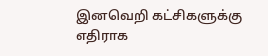இனவெறி கட்சிகளுக்கு எதிராக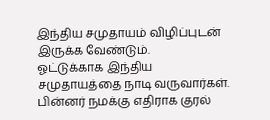இந்திய சமுதாயம் விழிப்புடன் இருக்க வேண்டும்.
ஓட்டுக்காக இந்திய சமுதாயத்தை நாடி வருவார்கள். பின்னர் நமக்கு எதிராக குரல்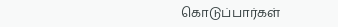கொடுப்பார்கள்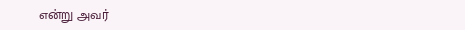என்று அவர்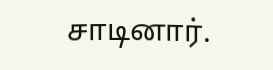சாடினார்.